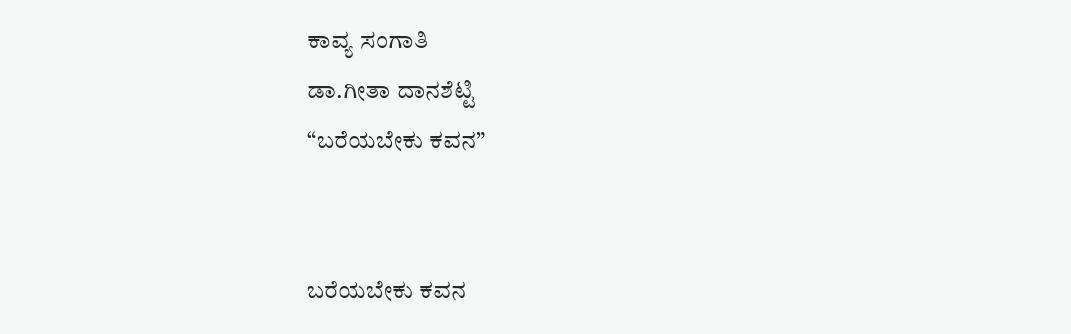ಕಾವ್ಯ ಸಂಗಾತಿ
ಡಾ.ಗೀತಾ ದಾನಶೆಟ್ಟಿ
“ಬರೆಯಬೇಕು ಕವನ”


ಬರೆಯಬೇಕು ಕವನ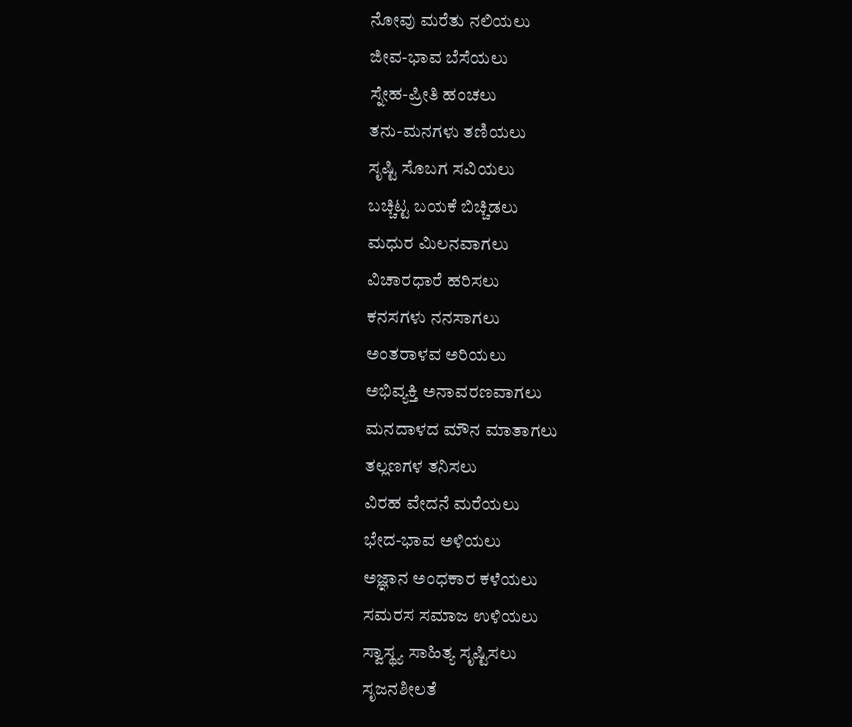ನೋವು ಮರೆತು ನಲಿಯಲು
ಜೀವ-ಭಾವ ಬೆಸೆಯಲು
ಸ್ನೇಹ-ಪ್ರೀತಿ ಹಂಚಲು
ತನು-ಮನಗಳು ತಣಿಯಲು
ಸೃಷ್ಟಿ ಸೊಬಗ ಸವಿಯಲು
ಬಚ್ಚಿಟ್ಟ ಬಯಕೆ ಬಿಚ್ಚಿಡಲು
ಮಧುರ ಮಿಲನವಾಗಲು
ವಿಚಾರಧಾರೆ ಹರಿಸಲು
ಕನಸಗಳು ನನಸಾಗಲು
ಅಂತರಾಳವ ಅರಿಯಲು
ಅಭಿವ್ಯಕ್ತಿ ಅನಾವರಣವಾಗಲು
ಮನದಾಳದ ಮೌನ ಮಾತಾಗಲು
ತಲ್ಲಣಗಳ ತನಿಸಲು
ವಿರಹ ವೇದನೆ ಮರೆಯಲು
ಭೇದ-ಭಾವ ಅಳಿಯಲು
ಅಜ್ಞಾನ ಅಂಧಕಾರ ಕಳೆಯಲು
ಸಮರಸ ಸಮಾಜ ಉಳಿಯಲು
ಸ್ವಾಸ್ಥ್ಯ ಸಾಹಿತ್ಯ ಸೃಷ್ಟಿಸಲು
ಸೃಜನಶೀಲತೆ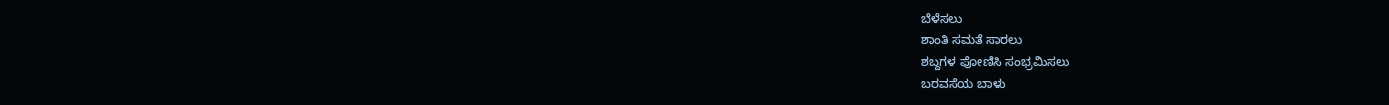ಬೆಳೆಸಲು
ಶಾಂತಿ ಸಮತೆ ಸಾರಲು
ಶಬ್ದಗಳ ಪೋಣಿಸಿ ಸಂಭ್ರಮಿಸಲು
ಬರವಸೆಯ ಬಾಳು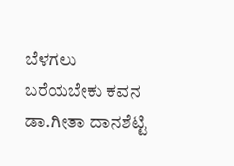ಬೆಳಗಲು
ಬರೆಯಬೇಕು ಕವನ
ಡಾ.ಗೀತಾ ದಾನಶೆಟ್ಟಿ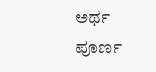ಅರ್ಥ ಪೂರ್ಣ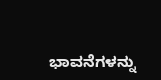ಭಾವನೆಗಳನ್ನು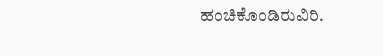ಹಂಚಿಕೊಂಡಿರುವಿರಿ.